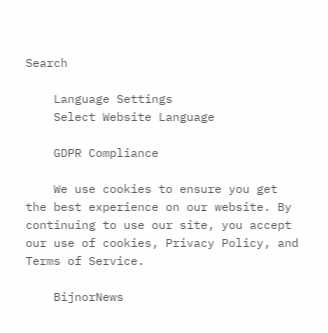Search

    Language Settings
    Select Website Language

    GDPR Compliance

    We use cookies to ensure you get the best experience on our website. By continuing to use our site, you accept our use of cookies, Privacy Policy, and Terms of Service.

    BijnorNews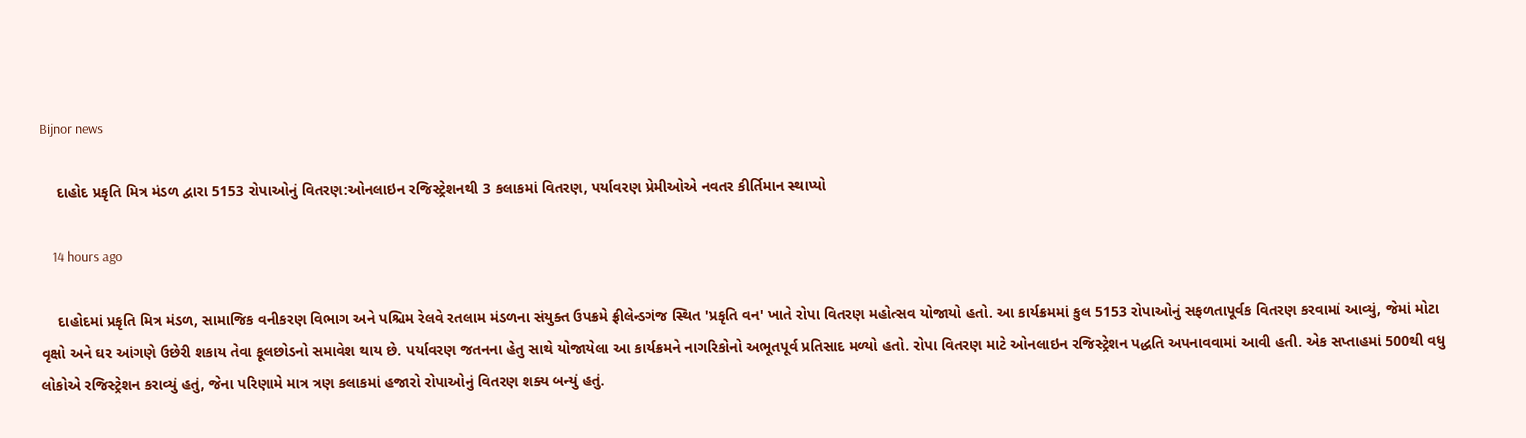Bijnor news

    દાહોદ પ્રકૃતિ મિત્ર મંડળ દ્વારા 5153 રોપાઓનું વિતરણ:ઓનલાઇન રજિસ્ટ્રેશનથી 3 કલાકમાં વિતરણ, પર્યાવરણ પ્રેમીઓએ નવતર કીર્તિમાન સ્થાપ્યો

    14 hours ago

    દાહોદમાં પ્રકૃતિ મિત્ર મંડળ, સામાજિક વનીકરણ વિભાગ અને પશ્ચિમ રેલવે રતલામ મંડળના સંયુક્ત ઉપક્રમે ફ્રીલેન્ડગંજ સ્થિત 'પ્રકૃતિ વન' ખાતે રોપા વિતરણ મહોત્સવ યોજાયો હતો. આ કાર્યક્રમમાં કુલ 5153 રોપાઓનું સફળતાપૂર્વક વિતરણ કરવામાં આવ્યું, જેમાં મોટા વૃક્ષો અને ઘર આંગણે ઉછેરી શકાય તેવા ફૂલછોડનો સમાવેશ થાય છે. પર્યાવરણ જતનના હેતુ સાથે યોજાયેલા આ કાર્યક્રમને નાગરિકોનો અભૂતપૂર્વ પ્રતિસાદ મળ્યો હતો. રોપા વિતરણ માટે ઓનલાઇન રજિસ્ટ્રેશન પદ્ધતિ અપનાવવામાં આવી હતી. એક સપ્તાહમાં 500થી વધુ લોકોએ રજિસ્ટ્રેશન કરાવ્યું હતું, જેના પરિણામે માત્ર ત્રણ કલાકમાં હજારો રોપાઓનું વિતરણ શક્ય બન્યું હતું.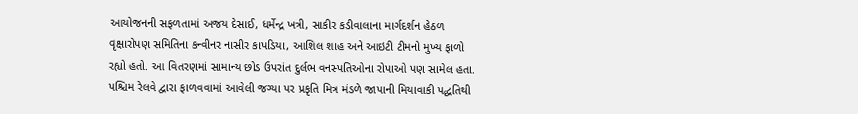આયોજનની સફળતામાં અજય દેસાઈ, ધર્મેન્દ્ર ખત્રી, સાકીર કડીવાલાના માર્ગદર્શન હેઠળ વૃક્ષારોપણ સમિતિના કન્વીનર નાસીર કાપડિયા, આશિલ શાહ અને આઇટી ટીમનો મુખ્ય ફાળો રહ્યો હતો. આ વિતરણમાં સામાન્ય છોડ ઉપરાંત દુર્લભ વનસ્પતિઓના રોપાઓ પણ સામેલ હતા. પશ્ચિમ રેલવે દ્વારા ફાળવવામાં આવેલી જગ્યા પર પ્રકૃતિ મિત્ર મંડળે જાપાની મિયાવાકી પદ્ધતિથી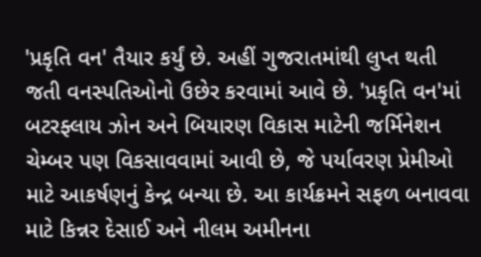'પ્રકૃતિ વન' તૈયાર કર્યું છે. અહીં ગુજરાતમાંથી લુપ્ત થતી જતી વનસ્પતિઓનો ઉછેર કરવામાં આવે છે. 'પ્રકૃતિ વન'માં બટરફ્લાય ઝોન અને બિયારણ વિકાસ માટેની જર્મિનેશન ચેમ્બર પણ વિકસાવવામાં આવી છે, જે પર્યાવરણ પ્રેમીઓ માટે આકર્ષણનું કેન્દ્ર બન્યા છે. આ કાર્યક્રમને સફળ બનાવવા માટે કિન્નર દેસાઈ અને નીલમ અમીનના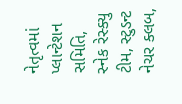નેતૃત્વમાં પ્લાન્ટેશન સમિતિ, સ્નેક રેસ્ક્યુ ટીમ, સ્ટુડન્ટ નેચર ક્લબ,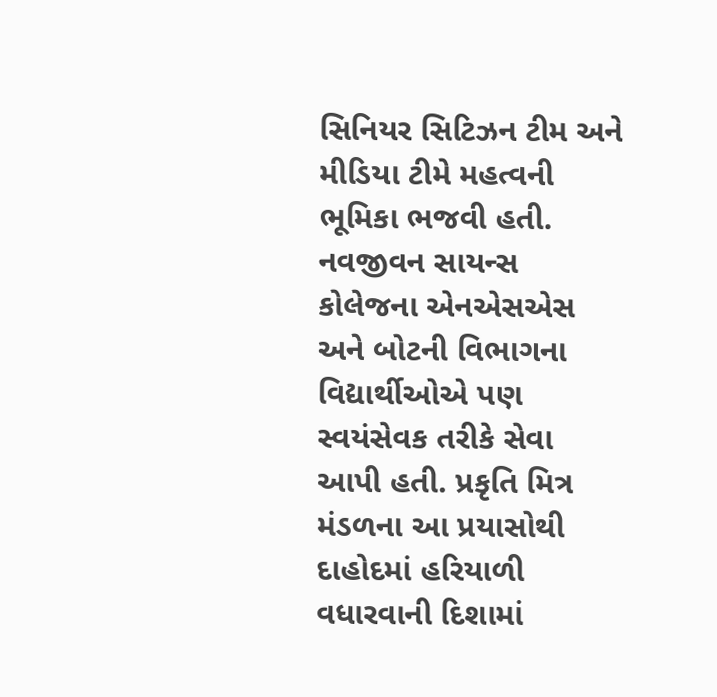સિનિયર સિટિઝન ટીમ અને મીડિયા ટીમે મહત્વની ભૂમિકા ભજવી હતી. નવજીવન સાયન્સ કોલેજના એનએસએસ અને બોટની વિભાગના વિદ્યાર્થીઓએ પણ સ્વયંસેવક તરીકે સેવા આપી હતી. પ્રકૃતિ મિત્ર મંડળના આ પ્રયાસોથી દાહોદમાં હરિયાળી વધારવાની દિશામાં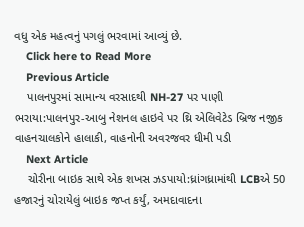વધુ એક મહત્વનું પગલું ભરવામાં આવ્યું છે.
    Click here to Read More
    Previous Article
    પાલનપુરમાં સામાન્ય વરસાદથી NH-27 પર પાણી ભરાયા:પાલનપુર-આબુ નેશનલ હાઇવે પર થ્રિ એલિવેટેડ બ્રિજ નજીક વાહનચાલકોને હાલાકી, વાહનોની અવરજવર ધીમી પડી
    Next Article
    ચોરીના બાઇક સાથે એક શખસ ઝડપાયો:ધ્રાંગધ્રામાંથી LCBએ 50 હજારનું ચોરાયેલું બાઇક જપ્ત કર્યું, અમદાવાદના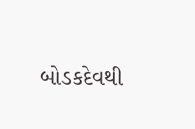બોડકદેવથી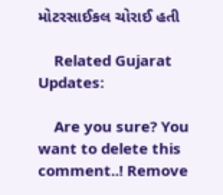મોટરસાઈકલ ચોરાઈ હતી

    Related Gujarat Updates:

    Are you sure? You want to delete this comment..! Remove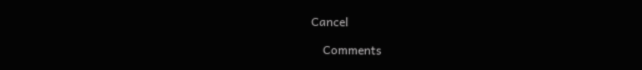Cancel

    Comments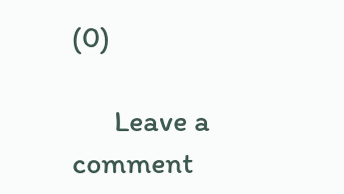(0)

      Leave a comment